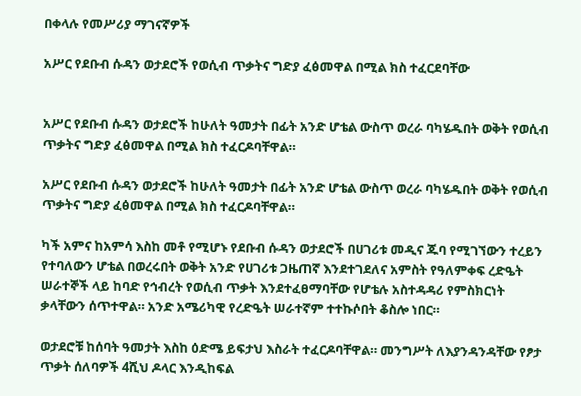በቀላሉ የመሥሪያ ማገናኛዎች

አሥር የደቡብ ሱዳን ወታደሮች የወሲብ ጥቃትና ግድያ ፈፅመዋል በሚል ክስ ተፈርደባቸው


አሥር የደቡብ ሱዳን ወታደሮች ከሁለት ዓመታት በፊት አንድ ሆቴል ውስጥ ወረራ ባካሄዱበት ወቅት የወሲብ ጥቃትና ግድያ ፈፅመዋል በሚል ክስ ተፈርዶባቸዋል።

አሥር የደቡብ ሱዳን ወታደሮች ከሁለት ዓመታት በፊት አንድ ሆቴል ውስጥ ወረራ ባካሄዱበት ወቅት የወሲብ ጥቃትና ግድያ ፈፅመዋል በሚል ክስ ተፈርዶባቸዋል።

ካች አምና ከአምሳ እስከ መቶ የሚሆኑ የደቡብ ሱዳን ወታደሮች በሀገሪቱ መዲና ጁባ የሚገኘውን ተረይን የተባለውን ሆቴል በወረሩበት ወቅት አንድ የሀገሪቱ ጋዜጠኛ እንደተገደለና አምስት የዓለምቀፍ ረድዔት ሠራተኞች ላይ ከባድ የኅብረት የወሲብ ጥቃት እንደተፈፀማባቸው የሆቴሉ አስተዳዳሪ የምስክርነት ቃላቸውን ሰጥተዋል። አንድ አሜሪካዊ የረድዔት ሠራተኛም ተተኩሶበት ቆስሎ ነበር።

ወታደሮቹ ከሰባት ዓመታት እስከ ዕድሜ ይፍታህ እስራት ተፈርዶባቸዋል። መንግሥት ለእያንዳንዳቸው የፆታ ጥቃት ሰለባዎች 4ሺህ ዶላር እንዲከፍል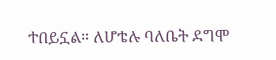ተበይኗል። ለሆቴሉ ባለቤት ደግሞ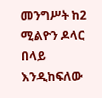መንግሥት ከ2 ሚልዮን ዶላር በላይ እንዲከፍለው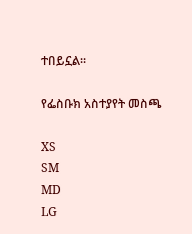ተበይኗል።

የፌስቡክ አስተያየት መስጫ

XS
SM
MD
LG